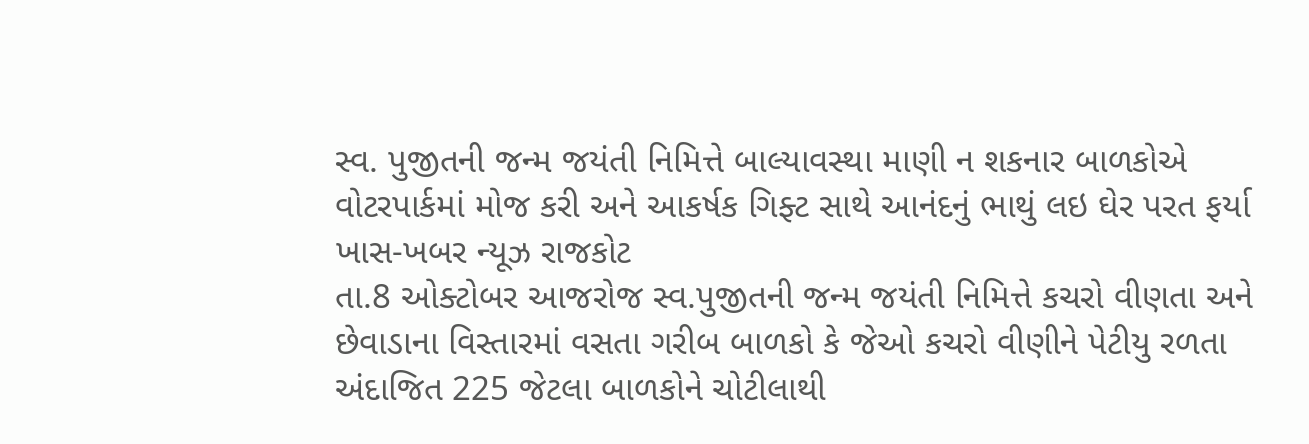સ્વ. પુજીતની જન્મ જયંતી નિમિત્તે બાલ્યાવસ્થા માણી ન શકનાર બાળકોએ વોટરપાર્કમાં મોજ કરી અને આકર્ષક ગિફ્ટ સાથે આનંદનું ભાથું લઇ ઘેર પરત ફર્યા
ખાસ-ખબર ન્યૂઝ રાજકોટ
તા.8 ઓક્ટોબર આજરોજ સ્વ.પુજીતની જન્મ જયંતી નિમિત્તે કચરો વીણતા અને છેવાડાના વિસ્તારમાં વસતા ગરીબ બાળકો કે જેઓ કચરો વીણીને પેટીયુ રળતા અંદાજિત 225 જેટલા બાળકોને ચોટીલાથી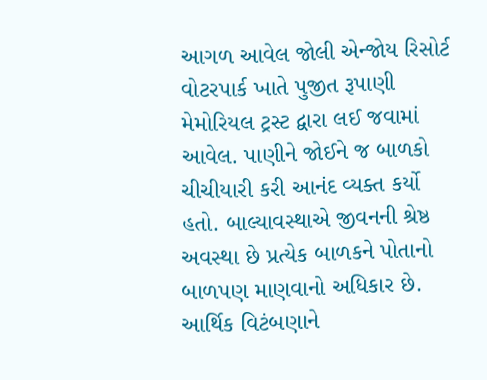આગળ આવેલ જોલી એન્જોય રિસોર્ટ વોટરપાર્ક ખાતે પુજીત રૂપાણી મેમોરિયલ ટ્રસ્ટ દ્વારા લઈ જવામાં આવેલ. પાણીને જોઈને જ બાળકો ચીચીયારી કરી આનંદ વ્યક્ત કર્યો હતો. બાલ્યાવસ્થાએ જીવનની શ્રેષ્ઠ અવસ્થા છે પ્રત્યેક બાળકને પોતાનો બાળપણ માણવાનો અધિકાર છે. આર્થિક વિટંબણાને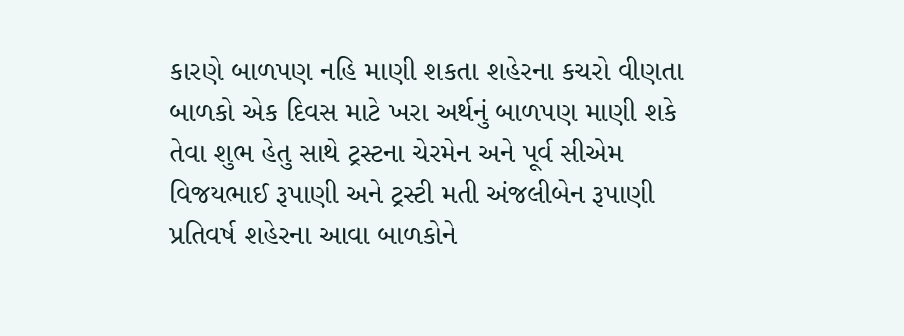કારણે બાળપણ નહિ માણી શકતા શહેરના કચરો વીણતા બાળકો એક દિવસ માટે ખરા અર્થનું બાળપણ માણી શકે તેવા શુભ હેતુ સાથે ટ્રસ્ટના ચેરમેન અને પૂર્વ સીએમ વિજયભાઈ રૂપાણી અને ટ્રસ્ટી મતી અંજલીબેન રૂપાણી પ્રતિવર્ષ શહેરના આવા બાળકોને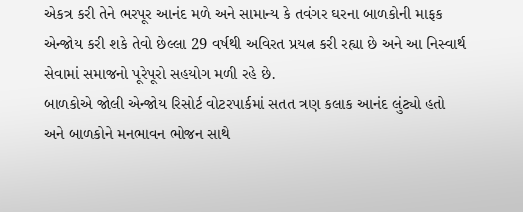એકત્ર કરી તેને ભરપૂર આનંદ મળે અને સામાન્ય કે તવંગર ઘરના બાળકોની માફક એન્જોય કરી શકે તેવો છેલ્લા 29 વર્ષથી અવિરત પ્રયત્ન કરી રહ્યા છે અને આ નિસ્વાર્થ સેવામાં સમાજનો પૂરેપૂરો સહયોગ મળી રહે છે.
બાળકોએ જોલી એન્જોય રિસોર્ટ વોટરપાર્કમાં સતત ત્રણ કલાક આનંદ લુંટ્યો હતો અને બાળકોને મનભાવન ભોજન સાથે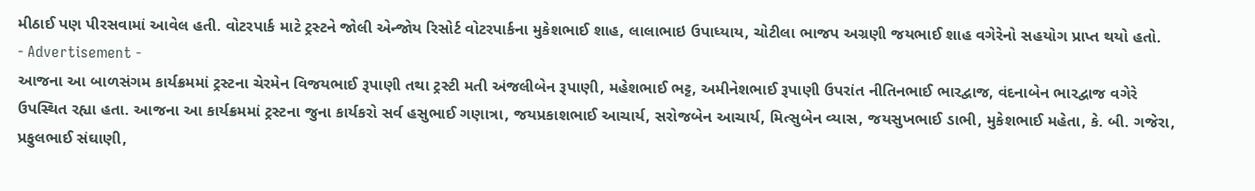મીઠાઈ પણ પીરસવામાં આવેલ હતી. વોટરપાર્ક માટે ટ્રસ્ટને જોલી એન્જોય રિસોર્ટ વોટરપાર્કના મુકેશભાઈ શાહ, લાલાભાઇ ઉપાધ્યાય, ચોટીલા ભાજપ અગ્રણી જયભાઈ શાહ વગેરેનો સહયોગ પ્રાપ્ત થયો હતો.
- Advertisement -
આજના આ બાળસંગમ કાર્યક્રમમાં ટ્રસ્ટના ચેરમેન વિજયભાઈ રૂપાણી તથા ટ્રસ્ટી મતી અંજલીબેન રૂપાણી, મહેશભાઈ ભટ્ટ, અમીનેશભાઈ રૂપાણી ઉપરાંત નીતિનભાઈ ભારદ્વાજ, વંદનાબેન ભારદ્વાજ વગેરે ઉપસ્થિત રહ્યા હતા. આજના આ કાર્યક્રમમાં ટ્રસ્ટના જુના કાર્યકરો સર્વ હસુભાઈ ગણાત્રા, જયપ્રકાશભાઈ આચાર્ય, સરોજબેન આચાર્ય, મિત્સુબેન વ્યાસ, જયસુખભાઈ ડાભી, મુકેશભાઈ મહેતા, કે. બી. ગજેરા, પ્રફુલભાઈ સંઘાણી,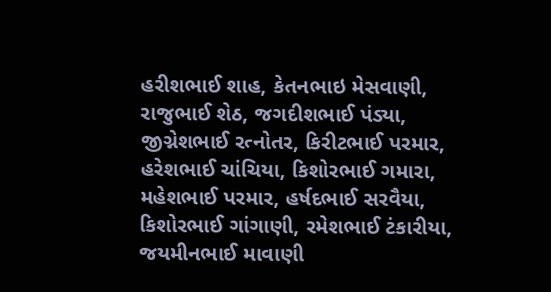હરીશભાઈ શાહ, કેતનભાઇ મેસવાણી, રાજુભાઈ શેઠ, જગદીશભાઈ પંડ્યા, જીગ્નેશભાઈ રત્નોતર, કિરીટભાઈ પરમાર, હરેશભાઈ ચાંચિયા, કિશોરભાઈ ગમારા, મહેશભાઈ પરમાર, હર્ષદભાઈ સરવૈયા, કિશોરભાઈ ગાંગાણી, રમેશભાઈ ટંકારીયા, જયમીનભાઈ માવાણી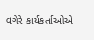વગેરે કાર્યકર્તાઓએ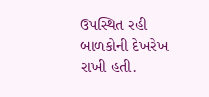ઉપસ્થિત રહી બાળકોની દેખરેખ રાખી હતી.